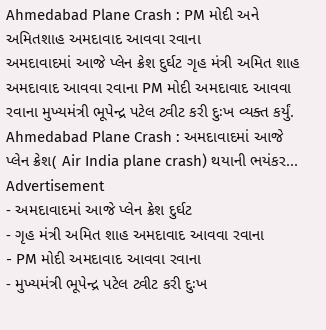Ahmedabad Plane Crash : PM મોદી અને અમિતશાહ અમદાવાદ આવવા રવાના
અમદાવાદમાં આજે પ્લેન ક્રેશ દુર્ઘટ ગૃહ મંત્રી અમિત શાહ અમદાવાદ આવવા રવાના PM મોદી અમદાવાદ આવવા રવાના મુખ્યમંત્રી ભૂપેન્દ્ર પટેલ ટ્વીટ કરી દુઃખ વ્યક્ત કર્યું. Ahmedabad Plane Crash : અમદાવાદમાં આજે પ્લેન ક્રેશ( Air India plane crash) થયાની ભયંકર...
Advertisement
- અમદાવાદમાં આજે પ્લેન ક્રેશ દુર્ઘટ
- ગૃહ મંત્રી અમિત શાહ અમદાવાદ આવવા રવાના
- PM મોદી અમદાવાદ આવવા રવાના
- મુખ્યમંત્રી ભૂપેન્દ્ર પટેલ ટ્વીટ કરી દુઃખ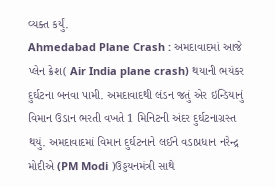વ્યક્ત કર્યું.
Ahmedabad Plane Crash : અમદાવાદમાં આજે પ્લેન ક્રેશ( Air India plane crash) થયાની ભયંકર દુર્ઘટના બનવા પામી. અમદાવાદથી લંડન જતું એર ઇન્ડિયાનું વિમાન ઉડાન ભરતી વખતે 1 મિનિટની અંદર દુર્ઘટનાગ્રસ્ત થયું. અમદાવાદમાં વિમાન દુર્ઘટનાને લઈને વડાપ્રધાન નરેન્દ્ર મોદીએ (PM Modi )ઉડ્ડયનમંત્રી સાથે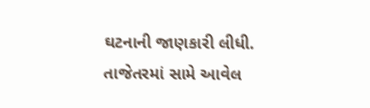ઘટનાની જાણકારી લીધી. તાજેતરમાં સામે આવેલ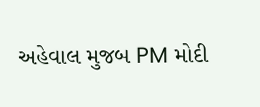અહેવાલ મુજબ PM મોદી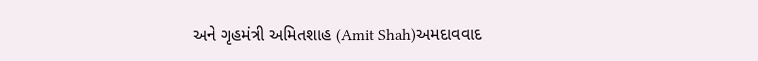અને ગૃહમંત્રી અમિતશાહ (Amit Shah)અમદાવવાદ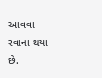આવવા રવાના થયા છે.